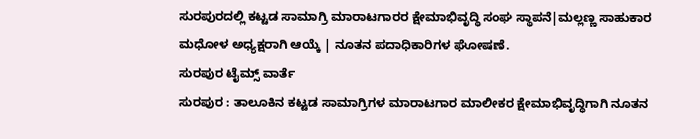ಸುರಪುರದಲ್ಲಿ ಕಟ್ಟಡ ಸಾಮಾಗ್ರಿ ಮಾರಾಟಗಾರರ ಕ್ಷೇಮಾಭಿವೃದ್ಧಿ ಸಂಘ ಸ್ಥಾಪನೆ|ಮಲ್ಲಣ್ಣ ಸಾಹುಕಾರ ಮಧೋಳ ಅಧ್ಯಕ್ಷರಾಗಿ ಆಯ್ಕೆ | ನೂತನ ಪದಾಧಿಕಾರಿಗಳ ಘೋಷಣೆ.
ಸುರಪುರ ಟೈಮ್ಸ್ ವಾರ್ತೆ
ಸುರಪುರ : ತಾಲೂಕಿನ ಕಟ್ಟಡ ಸಾಮಾಗ್ರಿಗಳ ಮಾರಾಟಗಾರ ಮಾಲೀಕರ ಕ್ಷೇಮಾಭಿವೃದ್ಧಿಗಾಗಿ ನೂತನ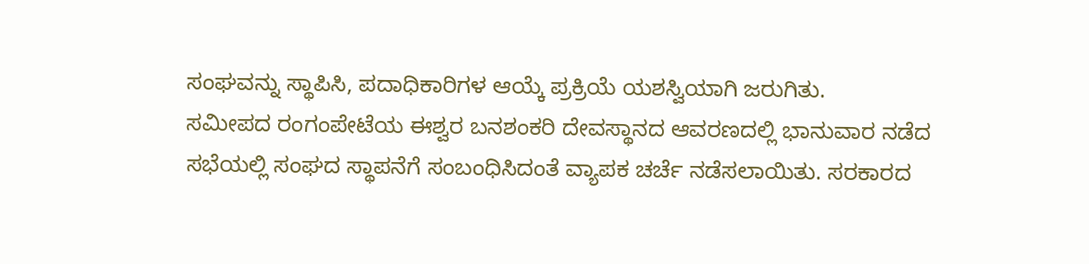ಸಂಘವನ್ನು ಸ್ಥಾಪಿಸಿ, ಪದಾಧಿಕಾರಿಗಳ ಆಯ್ಕೆ ಪ್ರಕ್ರಿಯೆ ಯಶಸ್ವಿಯಾಗಿ ಜರುಗಿತು.
ಸಮೀಪದ ರಂಗಂಪೇಟೆಯ ಈಶ್ವರ ಬನಶಂಕರಿ ದೇವಸ್ಥಾನದ ಆವರಣದಲ್ಲಿ ಭಾನುವಾರ ನಡೆದ ಸಭೆಯಲ್ಲಿ ಸಂಘದ ಸ್ಥಾಪನೆಗೆ ಸಂಬಂಧಿಸಿದಂತೆ ವ್ಯಾಪಕ ಚರ್ಚೆ ನಡೆಸಲಾಯಿತು. ಸರಕಾರದ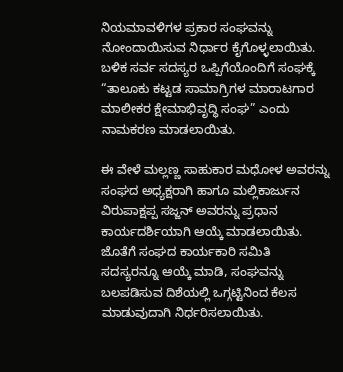ನಿಯಮಾವಳಿಗಳ ಪ್ರಕಾರ ಸಂಘವನ್ನು ನೋಂದಾಯಿಸುವ ನಿರ್ಧಾರ ಕೈಗೊಳ್ಳಲಾಯಿತು. ಬಳಿಕ ಸರ್ವ ಸದಸ್ಯರ ಒಪ್ಪಿಗೆಯೊಂದಿಗೆ ಸಂಘಕ್ಕೆ “ತಾಲೂಕು ಕಟ್ಟಡ ಸಾಮಾಗ್ರಿಗಳ ಮಾರಾಟಗಾರ ಮಾಲೀಕರ ಕ್ಷೇಮಾಭಿವೃದ್ಧಿ ಸಂಘ” ಎಂದು ನಾಮಕರಣ ಮಾಡಲಾಯಿತು.

ಈ ವೇಳೆ ಮಲ್ಲಣ್ಣ ಸಾಹುಕಾರ ಮಧೋಳ ಅವರನ್ನು ಸಂಘದ ಅಧ್ಯಕ್ಷರಾಗಿ ಹಾಗೂ ಮಲ್ಲಿಕಾರ್ಜುನ ವಿರುಪಾಕ್ಷಪ್ಪ ಸಜ್ಜನ್ ಅವರನ್ನು ಪ್ರಧಾನ ಕಾರ್ಯದರ್ಶಿಯಾಗಿ ಆಯ್ಕೆ ಮಾಡಲಾಯಿತು. ಜೊತೆಗೆ ಸಂಘದ ಕಾರ್ಯಕಾರಿ ಸಮಿತಿ ಸದಸ್ಯರನ್ನೂ ಆಯ್ಕೆ ಮಾಡಿ, ಸಂಘವನ್ನು ಬಲಪಡಿಸುವ ದಿಶೆಯಲ್ಲಿ ಒಗ್ಗಟ್ಟಿನಿಂದ ಕೆಲಸ ಮಾಡುವುದಾಗಿ ನಿರ್ಧರಿಸಲಾಯಿತು.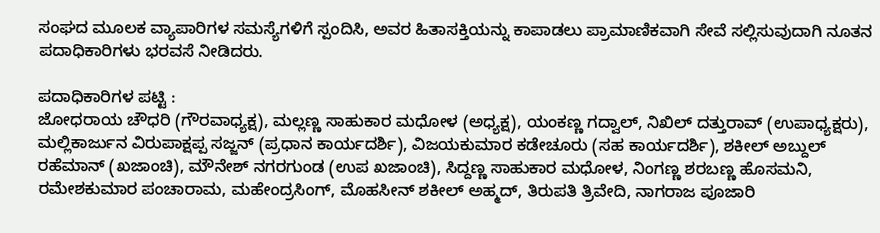ಸಂಘದ ಮೂಲಕ ವ್ಯಾಪಾರಿಗಳ ಸಮಸ್ಯೆಗಳಿಗೆ ಸ್ಪಂದಿಸಿ, ಅವರ ಹಿತಾಸಕ್ತಿಯನ್ನು ಕಾಪಾಡಲು ಪ್ರಾಮಾಣಿಕವಾಗಿ ಸೇವೆ ಸಲ್ಲಿಸುವುದಾಗಿ ನೂತನ ಪದಾಧಿಕಾರಿಗಳು ಭರವಸೆ ನೀಡಿದರು.

ಪದಾಧಿಕಾರಿಗಳ ಪಟ್ಟಿ :
ಜೋಧರಾಯ ಚೌಧರಿ (ಗೌರವಾಧ್ಯಕ್ಷ), ಮಲ್ಲಣ್ಣ ಸಾಹುಕಾರ ಮಧೋಳ (ಅಧ್ಯಕ್ಷ), ಯಂಕಣ್ಣ ಗದ್ವಾಲ್, ನಿಖಿಲ್ ದತ್ತುರಾವ್ (ಉಪಾಧ್ಯಕ್ಷರು), ಮಲ್ಲಿಕಾರ್ಜುನ ವಿರುಪಾಕ್ಷಪ್ಪ ಸಜ್ಜನ್ (ಪ್ರಧಾನ ಕಾರ್ಯದರ್ಶಿ), ವಿಜಯಕುಮಾರ ಕಡೇಚೂರು (ಸಹ ಕಾರ್ಯದರ್ಶಿ), ಶಕೀಲ್ ಅಬ್ದುಲ್ ರಹೆಮಾನ್ (ಖಜಾಂಚಿ), ಮೌನೇಶ್ ನಗರಗುಂಡ (ಉಪ ಖಜಾಂಚಿ), ಸಿದ್ದಣ್ಣ ಸಾಹುಕಾರ ಮಧೋಳ, ನಿಂಗಣ್ಣ ಶರಬಣ್ಣ ಹೊಸಮನಿ, ರಮೇಶಕುಮಾರ ಪಂಚಾರಾಮ, ಮಹೇಂದ್ರಸಿಂಗ್, ಮೊಹಸೀನ್ ಶಕೀಲ್ ಅಹ್ಮದ್, ತಿರುಪತಿ ತ್ರಿವೇದಿ, ನಾಗರಾಜ ಪೂಜಾರಿ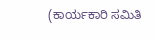(ಕಾರ್ಯಕಾರಿ ಸಮಿತಿ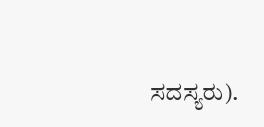ಸದಸ್ಯರು).